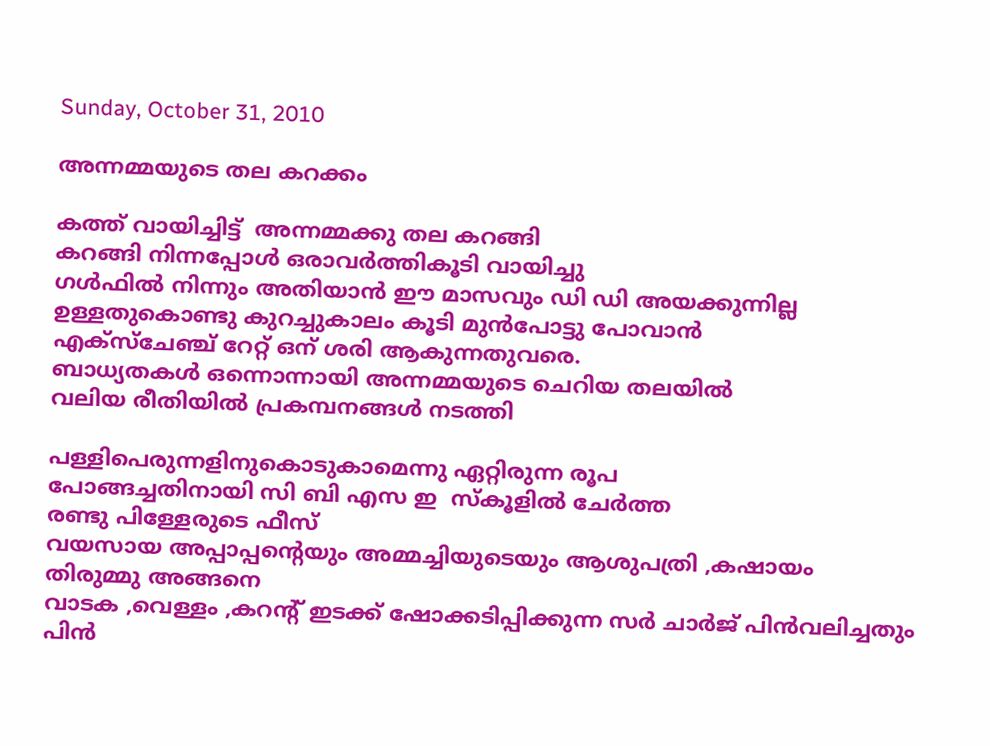Sunday, October 31, 2010

അന്നമ്മയുടെ തല കറക്കം

കത്ത് വായിച്ചിട്ട്  അന്നമ്മക്കു തല കറങ്ങി
കറങ്ങി നിന്നപ്പോള്‍ ഒരാവര്‍ത്തികൂടി വായിച്ചു
ഗള്‍ഫില്‍ നിന്നും അതിയാന്‍ ഈ മാസവും ഡി ഡി അയക്കുന്നില്ല
ഉള്ളതുകൊണ്ടു കുറച്ചുകാലം കൂടി മുന്‍പോട്ടു പോവാന്‍
എക്സ്ചേഞ്ച് റേറ്റ് ഒന് ശരി ആകുന്നതുവരെ.
ബാധ്യതകള്‍ ഒന്നൊന്നായി അന്നമ്മയുടെ ചെറിയ തലയില്‍
വലിയ രീതിയില്‍ പ്രകമ്പനങ്ങള്‍ നടത്തി

പള്ളിപെരുന്നളിനുകൊടുകാമെന്നു ഏറ്റിരുന്ന രൂപ
പോങ്ങച്ചതിനായി സി ബി എസ ഇ  സ്കൂളില്‍ ചേര്‍ത്ത
രണ്ടു പിള്ളേരുടെ ഫീസ്‌
വയസായ അപ്പാപ്പന്റെയും അമ്മച്ചിയുടെയും ആശുപത്രി ,കഷായം
തിരുമ്മു അങ്ങനെ
വാടക ,വെള്ളം ,കറന്റ്‌ ഇടക്ക് ഷോക്കടിപ്പിക്കുന്ന സര്‍ ചാര്‍ജ് പിന്‍വലിച്ചതും
പിന്‍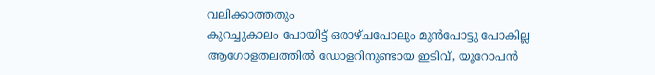വലിക്കാത്തതും
കുറച്ചുകാലം പോയിട്ട് ഒരാഴ്ചപോലും മുന്‍പോട്ടു പോകില്ല
ആഗോളതലത്തില്‍ ഡോളറിനുണ്ടായ ഇടിവ്, യൂറോപന്‍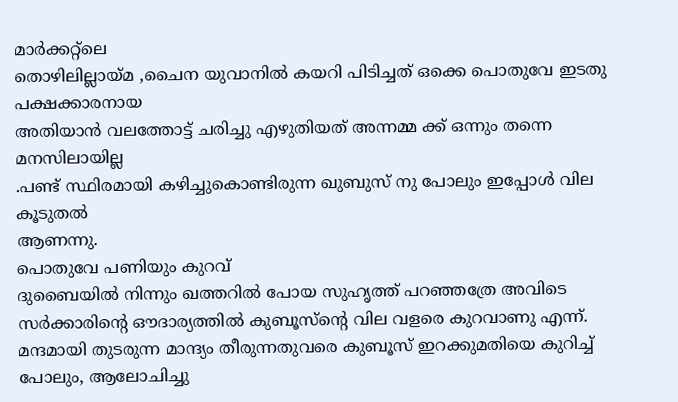മാര്‍ക്കറ്റ്‌ലെ
തൊഴിലില്ലായ്മ ,ചൈന യുവാനില്‍ കയറി പിടിച്ചത് ഒക്കെ പൊതുവേ ഇടതു പക്ഷക്കാരനായ
അതിയാന്‍ വലത്തോട്ട് ചരിച്ചു എഴുതിയത് അന്നമ്മ ക്ക് ഒന്നും തന്നെ മനസിലായില്ല
.പണ്ട് സ്ഥിരമായി കഴിച്ചുകൊണ്ടിരുന്ന ഖുബുസ് നു പോലും ഇപ്പോള്‍ വില കൂടുതല്‍
ആണന്നു.
പൊതുവേ പണിയും കുറവ്
ദുബൈയില്‍ നിന്നും ഖത്തറില്‍ പോയ സുഹൃത്ത്‌ പറഞ്ഞത്രേ അവിടെ
സര്‍ക്കാരിന്റെ ഔദാര്യത്തില്‍ കുബൂസ്ന്റെ വില വളരെ കുറവാണു എന്ന്.
മന്ദമായി തുടരുന്ന മാന്ദ്യം തീരുന്നതുവരെ കുബൂസ് ഇറക്കുമതിയെ കുറിച്ച് പോലും, ആലോചിച്ചു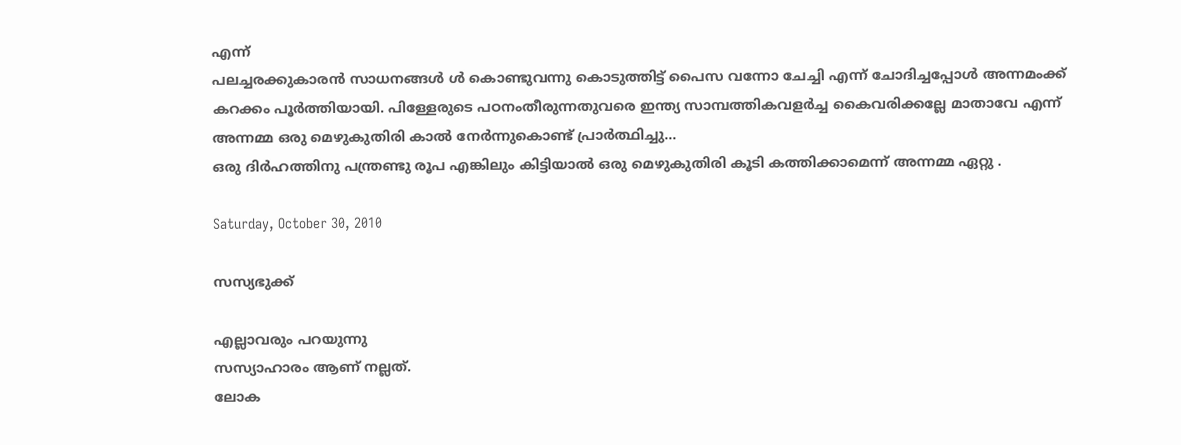എന്ന്
പലച്ചരക്കുകാരന്‍ സാധനങ്ങള്‍ ള്‍ കൊണ്ടുവന്നു കൊടുത്തിട്ട് പൈസ വന്നോ ചേച്ചി എന്ന് ചോദിച്ചപ്പോള്‍ അന്നമംക്ക്
കറക്കം പൂര്‍ത്തിയായി. പിള്ളേരുടെ പഠനംതീരുന്നതുവരെ ഇന്ത്യ സാമ്പത്തികവളര്‍ച്ച കൈവരിക്കല്ലേ മാതാവേ എന്ന്
അന്നമ്മ ഒരു മെഴുകുതിരി കാല്‍ നേര്‍ന്നുകൊണ്ട് പ്രാര്‍ത്ഥിച്ചു...
ഒരു ദിര്‍ഹത്തിനു പന്ത്രണ്ടു രൂപ എങ്കിലും കിട്ടിയാല്‍ ഒരു മെഴുകുതിരി കൂടി കത്തിക്കാമെന്ന് അന്നമ്മ ഏറ്റു .

Saturday, October 30, 2010

സസ്യഭുക്ക്

എല്ലാവരും പറയുന്നു
സസ്യാഹാരം ആണ് നല്ലത്.
ലോക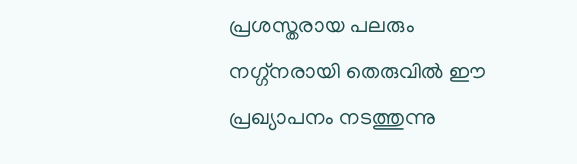പ്രശസ്തരായ പലരും
നഗ്ഗ്നരായി തെരുവില്‍ ഈ പ്രഖ്യാപനം നടത്തുന്നു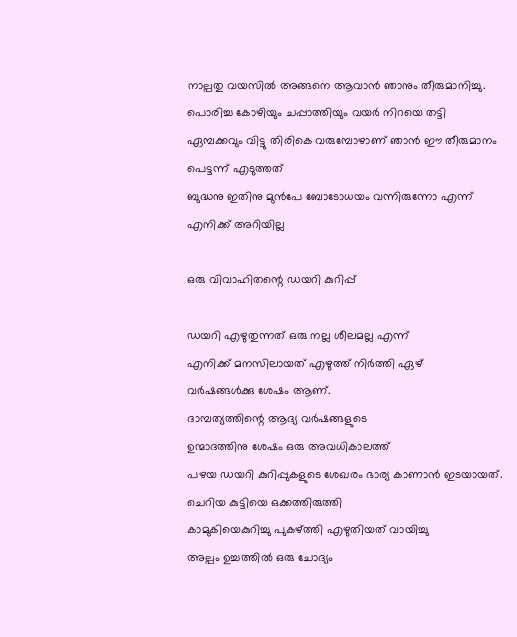നാല്പതു വയസില്‍ അങ്ങനെ ആവാന്‍ ഞാനും തീരുമാനിച്ചു.
പൊരിച്ച കോഴിയും ചപ്പാത്തിയും വയര്‍ നിറയെ തട്ടി
ഏമ്പക്കവും വിട്ടു തിരികെ വരുമ്പോഴാണ് ഞാന്‍ ഈ തീരുമാനം
പെട്ടന്ന് എടുത്തത്‌
ബുദ്ധനു ഇതിനു മുന്‍പേ ബോടോധയം വന്നിരുന്നോ എന്ന്
എനിക്ക് അറിയില്ല

ഒരു വിവാഹിതന്റെ ഡയറി കുറിപ്പ്

ഡയറി എഴുതുന്നത്‌ ഒരു നല്ല ശീലമല്ല എന്ന്
എനിക്ക് മനസിലായത് എഴുത്ത് നിര്‍ത്തി ഏഴ്
വര്‍ഷങ്ങള്‍ക്കു ശേഷം ആണ്.
ദാമ്പത്യത്തിന്റെ ആദ്യ വര്‍ഷങ്ങളുടെ
ഉന്മാദത്തിനു ശേഷം ഒരു അവധികാലത്ത്
പഴയ ഡയറി കുറിപ്പുകളുടെ ശേഖരം ഭാര്യ കാണാന്‍ ഇടയായത്.
ചെറിയ കുട്ടിയെ ഒക്കത്തിരുത്തി
കാമുകിയെകുറിച്ചു പുകഴ്ത്തി എഴുതിയത് വായിച്ചു
അല്പം ഉച്ചത്തില്‍ ഒരു ചോദ്യം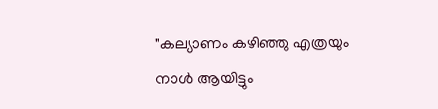"കല്യാണം കഴിഞ്ഞു എത്രയും നാള്‍ ആയിട്ടും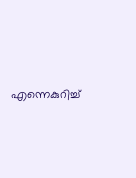എന്നെകുറിച്ച്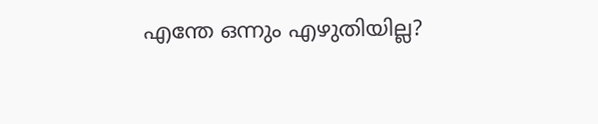എന്തേ ഒന്നും എഴുതിയില്ല?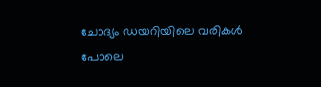ചോദ്യം ഡയറിയിലെ വരികള്‍ പോലെ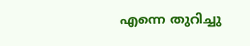എന്നെ തുറിച്ചു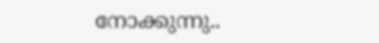നോക്കുന്നു..